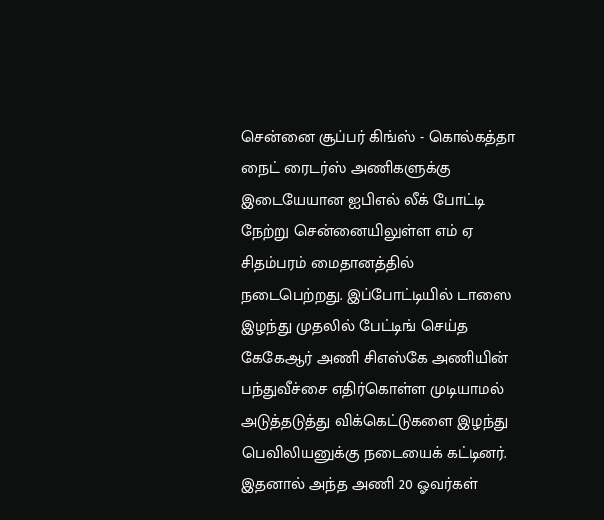சென்னை சூப்பர் கிங்ஸ் - கொல்கத்தா நைட் ரைடர்ஸ் அணிகளுக்கு இடையேயான ஐபிஎல் லீக் போட்டி நேற்று சென்னையிலுள்ள எம் ஏ சிதம்பரம் மைதானத்தில் நடைபெற்றது. இப்போட்டியில் டாஸை இழந்து முதலில் பேட்டிங் செய்த கேகேஆர் அணி சிஎஸ்கே அணியின் பந்துவீச்சை எதிர்கொள்ள முடியாமல் அடுத்தடுத்து விக்கெட்டுகளை இழந்து பெவிலியனுக்கு நடையைக் கட்டினர். இதனால் அந்த அணி 20 ஓவர்கள்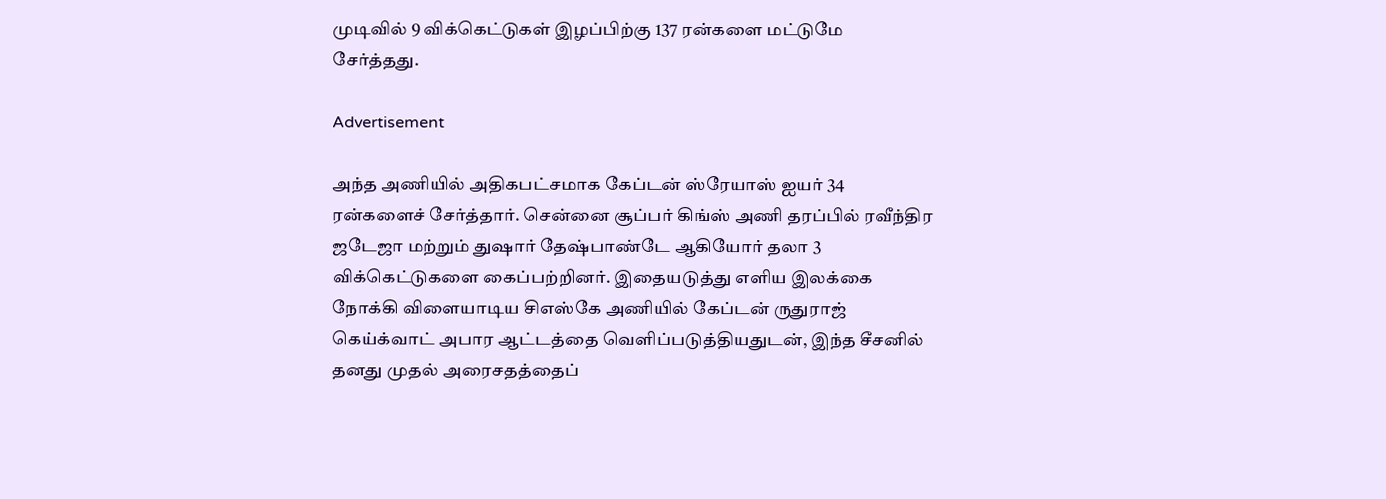முடிவில் 9 விக்கெட்டுகள் இழப்பிற்கு 137 ரன்களை மட்டுமே சேர்த்தது.

Advertisement

அந்த அணியில் அதிகபட்சமாக கேப்டன் ஸ்ரேயாஸ் ஐயர் 34 ரன்களைச் சேர்த்தார். சென்னை சூப்பர் கிங்ஸ் அணி தரப்பில் ரவீந்திர ஜடேஜா மற்றும் துஷார் தேஷ்பாண்டே ஆகியோர் தலா 3 விக்கெட்டுகளை கைப்பற்றினர். இதையடுத்து எளிய இலக்கை நோக்கி விளையாடிய சிஎஸ்கே அணியில் கேப்டன் ருதுராஜ் கெய்க்வாட் அபார ஆட்டத்தை வெளிப்படுத்தியதுடன், இந்த சீசனில் தனது முதல் அரைசதத்தைப்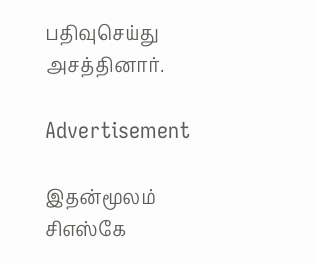பதிவுசெய்து அசத்தினார்.

Advertisement

இதன்மூலம் சிஎஸ்கே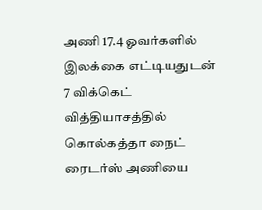அணி 17.4 ஓவர்களில் இலக்கை எட்டியதுடன் 7 விக்கெட் வித்தியாசத்தில் கொல்கத்தா நைட் ரைடர்ஸ் அணியை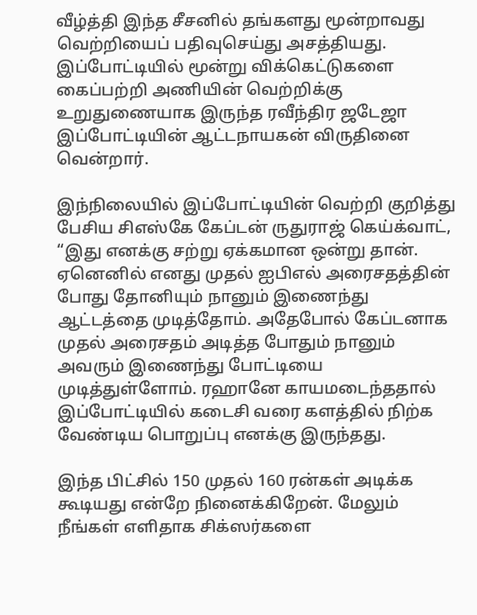வீழ்த்தி இந்த சீசனில் தங்களது மூன்றாவது வெற்றியைப் பதிவுசெய்து அசத்தியது. இப்போட்டியில் மூன்று விக்கெட்டுகளை கைப்பற்றி அணியின் வெற்றிக்கு உறுதுணையாக இருந்த ரவீந்திர ஜடேஜா இப்போட்டியின் ஆட்டநாயகன் விருதினை வென்றார்.

இந்நிலையில் இப்போட்டியின் வெற்றி குறித்து பேசிய சிஎஸ்கே கேப்டன் ருதுராஜ் கெய்க்வாட், “இது எனக்கு சற்று ஏக்கமான ஒன்று தான். ஏனெனில் எனது முதல் ஐபிஎல் அரைசதத்தின் போது தோனியும் நானும் இணைந்து ஆட்டத்தை முடித்தோம். அதேபோல் கேப்டனாக முதல் அரைசதம் அடித்த போதும் நானும் அவரும் இணைந்து போட்டியை முடித்துள்ளோம். ரஹானே காயமடைந்ததால் இப்போட்டியில் கடைசி வரை களத்தில் நிற்க வேண்டிய பொறுப்பு எனக்கு இருந்தது.

இந்த பிட்சில் 150 முதல் 160 ரன்கள் அடிக்க கூடியது என்றே நினைக்கிறேன். மேலும் நீங்கள் எளிதாக சிக்ஸர்களை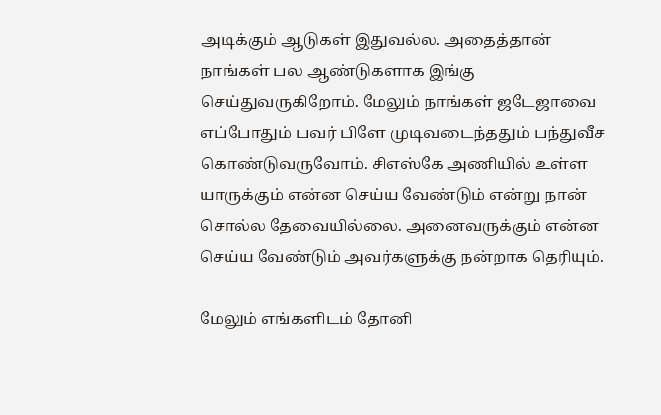அடிக்கும் ஆடுகள் இதுவல்ல. அதைத்தான் நாங்கள் பல ஆண்டுகளாக இங்கு செய்துவருகிறோம். மேலும் நாங்கள் ஜடேஜாவை எப்போதும் பவர் பிளே முடிவடைந்ததும் பந்துவீச கொண்டுவருவோம். சிஎஸ்கே அணியில் உள்ள யாருக்கும் என்ன செய்ய வேண்டும் என்று நான் சொல்ல தேவையில்லை. அனைவருக்கும் என்ன செய்ய வேண்டும் அவர்களுக்கு நன்றாக தெரியும்.

மேலும் எங்களிடம் தோனி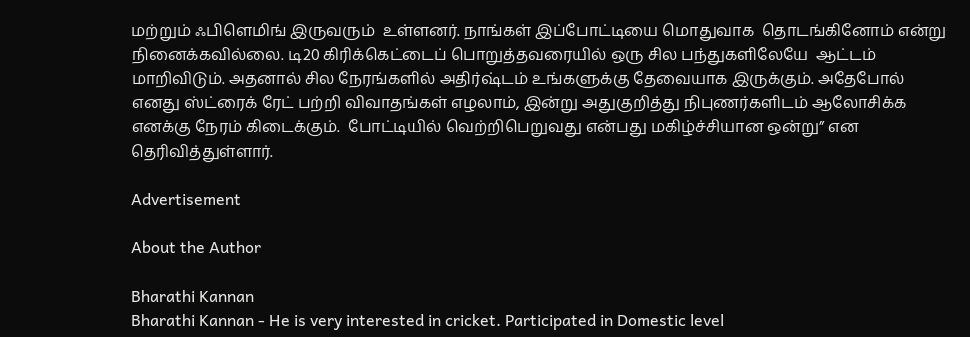மற்றும் ஃபிளெமிங் இருவரும்  உள்ளனர். நாங்கள் இப்போட்டியை மொதுவாக  தொடங்கினோம் என்று நினைக்கவில்லை. டி20 கிரிக்கெட்டைப் பொறுத்தவரையில் ஒரு சில பந்துகளிலேயே  ஆட்டம் மாறிவிடும். அதனால் சில நேரங்களில் அதிர்ஷ்டம் உங்களுக்கு தேவையாக இருக்கும். அதேபோல் எனது ஸ்ட்ரைக் ரேட் பற்றி விவாதங்கள் எழலாம், இன்று அதுகுறித்து நிபுணர்களிடம் ஆலோசிக்க எனக்கு நேரம் கிடைக்கும்.  போட்டியில் வெற்றிபெறுவது என்பது மகிழ்ச்சியான ஒன்று” என தெரிவித்துள்ளார்.

Advertisement

About the Author

Bharathi Kannan
Bharathi Kannan - He is very interested in cricket. Participated in Domestic level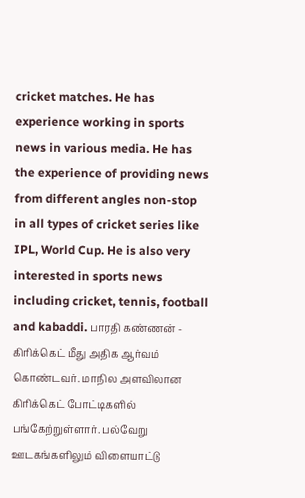cricket matches. He has experience working in sports news in various media. He has the experience of providing news from different angles non-stop in all types of cricket series like IPL, World Cup. He is also very interested in sports news including cricket, tennis, football and kabaddi. பாரதி கண்ணன் - கிரிக்கெட் மீது அதிக ஆர்வம் கொண்டவர். மாநில அளவிலான கிரிக்கெட் போட்டிகளில் பங்கேற்றுள்ளார். பல்வேறு ஊடகங்களிலும் விளையாட்டு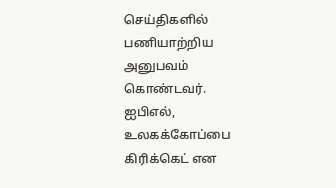செய்திகளில் பணியாற்றிய அனுபவம் கொண்டவர். ஐபிஎல், உலகக்கோப்பை கிரிக்கெட் என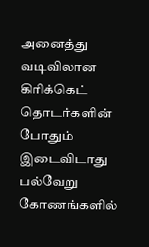அனைத்து வடிவிலான கிரிக்கெட் தொடர்களின் போதும் இடைவிடாது பல்வேறு கோணங்களில்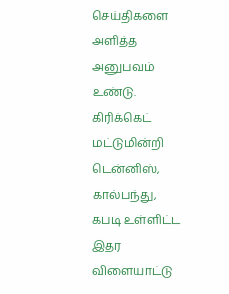செய்திகளை அளித்த அனுபவம் உண்டு. கிரிக்கெட் மட்டுமின்றி டென்னிஸ், கால்பந்து, கபடி உள்ளிட்ட இதர விளையாட்டு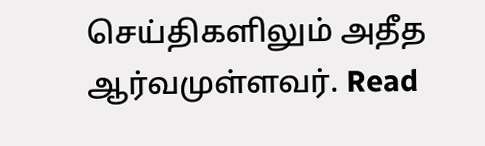செய்திகளிலும் அதீத ஆர்வமுள்ளவர். Read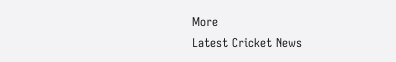More
Latest Cricket News